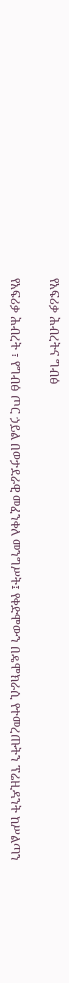የአፍሪቃ ሕብረትና ግብፅ

የአፍሪቃ ሕብረት ፣ የግብፅ ጦር ኃይል በወታደራዊ መፈንቀለ መንግሥት፤ የቀድሞውን በዴሞክራሲ የተመረጡትን ፕሬዚዳንት ከሥልጣን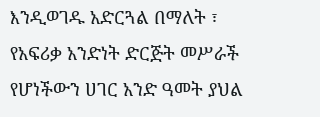እንዲወገዱ አድርጓል በማለት ፣ የአፍሪቃ አንድነት ድርጅት መሥራች የሆነችውን ሀገር አንድ ዓመት ያህል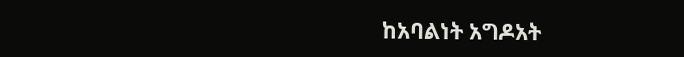ከአባልነት አግዶአት